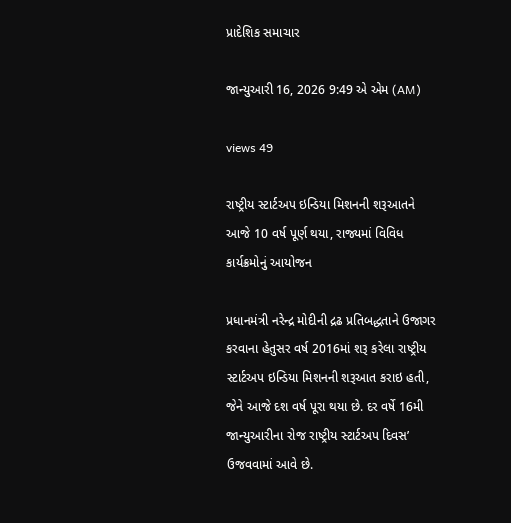પ્રાદેશિક સમાચાર

જાન્યુઆરી 16, 2026 9:49 એ એમ (AM)

views 49

રાષ્ટ્રીય સ્ટાર્ટઅપ ઇન્ડિયા મિશનની શરૂઆતને આજે 10 વર્ષ પૂર્ણ થયા, રાજ્યમાં વિવિધ કાર્યક્રમોનું આયોજન

પ્રધાનમંત્રી નરેન્દ્ર મોદીની દ્રઢ પ્રતિબદ્ધતાને ઉજાગર કરવાના હેતુસર વર્ષ 2016માં શરૂ કરેલા રાષ્ટ્રીય સ્ટાર્ટઅપ ઇન્ડિયા મિશનની શરૂઆત કરાઇ હતી, જેને આજે દશ વર્ષ પૂરા થયા છે. દર વર્ષે 16મી જાન્યુઆરીના રોજ રાષ્ટ્રીય સ્ટાર્ટઅપ દિવસ’ ઉજવવામાં આવે છે.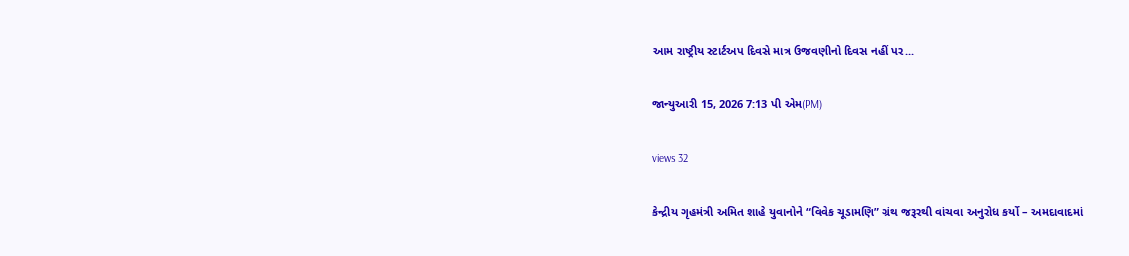આમ રાષ્ટ્રીય સ્ટાર્ટઅપ દિવસે માત્ર ઉજવણીનો દિવસ નહીં પર...

જાન્યુઆરી 15, 2026 7:13 પી એમ(PM)

views 32

કેન્દ્રીય ગૃહમંત્રી અમિત શાહે યુવાનોને “વિવેક ચૂડામણિ” ગ્રંથ જરૂરથી વાંચવા અનુરોધ કર્યો – અમદાવાદમાં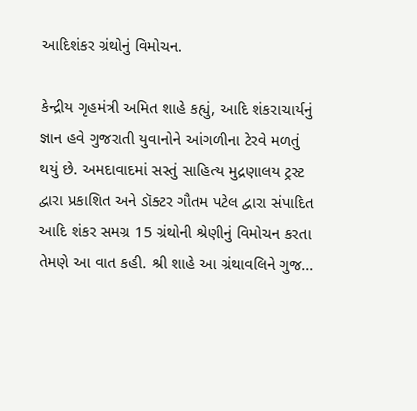આદિશંકર ગ્રંથોનું વિમોચન.

કેન્દ્રીય ગૃહમંત્રી અમિત શાહે કહ્યું, આદિ શંકરાચાર્યનું જ્ઞાન હવે ગુજરાતી યુવાનોને આંગળીના ટેરવે મળતું થયું છે. અમદાવાદમાં સસ્તું સાહિત્ય મુદ્રણાલય ટ્રસ્ટ દ્વારા પ્રકાશિત અને ડૉક્ટર ગૌતમ પટેલ દ્વારા સંપાદિત આદિ શંકર સમગ્ર 15 ગ્રંથોની શ્રેણીનું વિમોચન કરતા તેમણે આ વાત કહી. શ્રી શાહે આ ગ્રંથાવલિને ગુજ...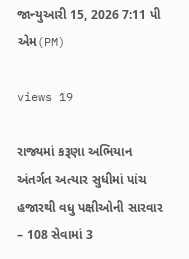જાન્યુઆરી 15, 2026 7:11 પી એમ(PM)

views 19

રાજ્યમાં કરૂણા અભિયાન અંતર્ગત અત્યાર સુધીમાં પાંચ હજારથી વધુ પક્ષીઓની સારવાર – 108 સેવામાં 3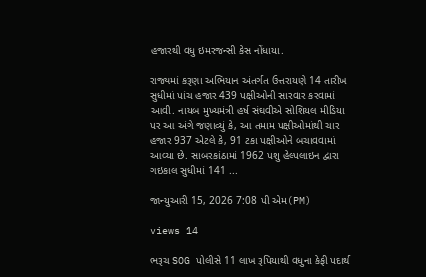હજારથી વધુ ઇમરજન્સી કેસ નોંધાયા.

રાજ્યમાં કરૂણા અભિયાન અંતર્ગત ઉત્તરાયણે 14 તારીખ સુધીમાં પાંચ હજાર 439 પક્ષીઓની સારવાર કરવામાં આવી. નાયબ મુખ્યમંત્રી હર્ષ સંઘવીએ સોશિયલ મીડિયા પર આ અંગે જણાવ્યું કે, આ તમામ પક્ષીઓમાંથી ચાર હજાર 937 એટલે કે, 91 ટકા પક્ષીઓને બચાવવામાં આવ્યા છે. સાબરકાંઠામાં 1962 પશુ હેલ્પલાઇન દ્વારા ગઇકાલ સુધીમાં 141 ...

જાન્યુઆરી 15, 2026 7:08 પી એમ(PM)

views 14

ભરૂચ SOG પોલીસે 11 લાખ રૂપિયાથી વધુના કેફી પદાર્થ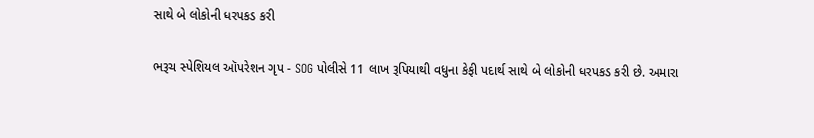સાથે બે લોકોની ધરપકડ કરી

ભરૂચ સ્પેશિયલ ઑપરેશન ગૃપ - SOG પોલીસે 11 લાખ રૂપિયાથી વધુના કેફી પદાર્થ સાથે બે લોકોની ધરપકડ કરી છે. અમારા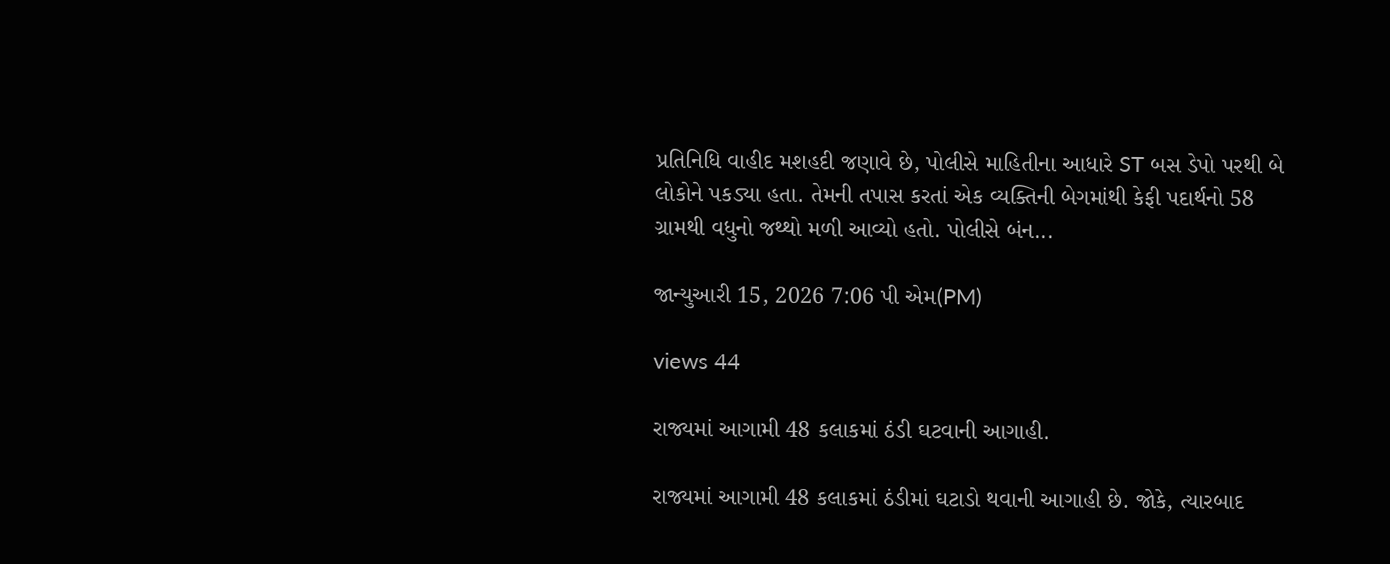પ્રતિનિધિ વાહીદ મશહદી જણાવે છે, પોલીસે માહિતીના આધારે ST બસ ડેપો પરથી બે લોકોને પકડ્યા હતા. તેમની તપાસ કરતાં એક વ્યક્તિની બેગમાંથી કેફી પદાર્થનો 58 ગ્રામથી વધુનો જથ્થો મળી આવ્યો હતો. પોલીસે બંન...

જાન્યુઆરી 15, 2026 7:06 પી એમ(PM)

views 44

રાજ્યમાં આગામી 48 કલાકમાં ઠંડી ઘટવાની આગાહી.

રાજ્યમાં આગામી 48 કલાકમાં ઠંડીમાં ઘટાડો થવાની આગાહી છે. જોકે, ત્યારબાદ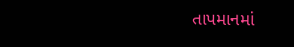તાપમાનમાં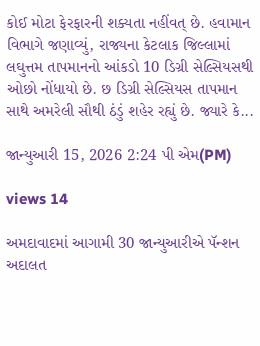કોઈ મોટા ફેરફારની શક્યતા નહીંવત્ છે. હવામાન વિભાગે જણાવ્યું, રાજ્યના કેટલાક જિલ્લામાં લઘુત્તમ તાપમાનનો આંકડો 10 ડિગ્રી સેલ્સિયસથી ઓછો નોંધાયો છે. છ ડિગ્રી સેલ્સિયસ તાપમાન સાથે અમરેલી સૌથી ઠંડું શહેર રહ્યું છે. જ્યારે કે...

જાન્યુઆરી 15, 2026 2:24 પી એમ(PM)

views 14

અમદાવાદમાં આગામી 30 જાન્યુઆરીએ પૅન્શન અદાલત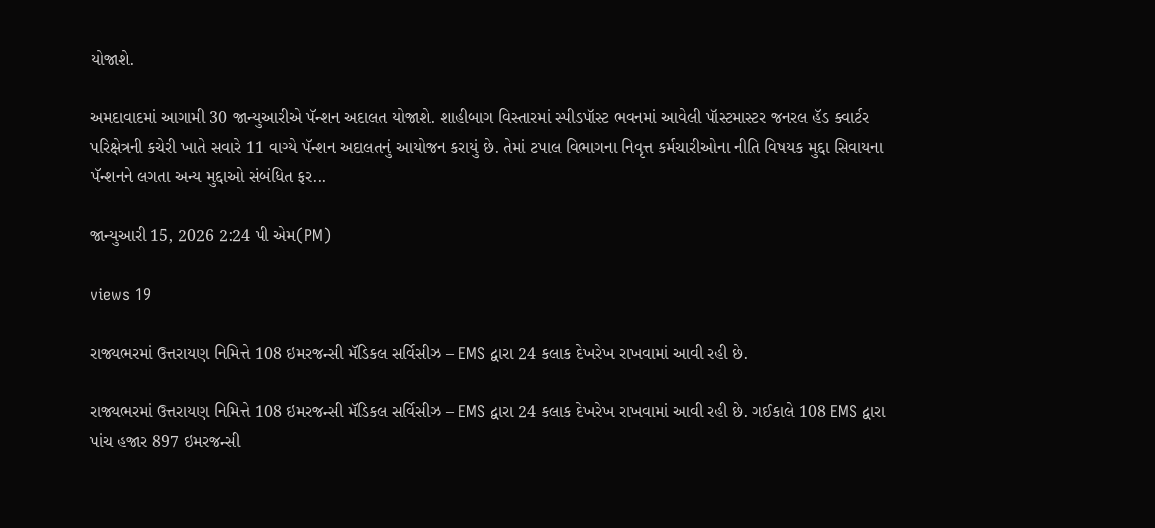યોજાશે.

અમદાવાદમાં આગામી 30 જાન્યુઆરીએ પૅન્શન અદાલત યોજાશે. શાહીબાગ વિસ્તારમાં સ્પીડપૉસ્ટ ભવનમાં આવેલી પૉસ્ટમાસ્ટર જનરલ હૅડ ક્વાર્ટર પરિક્ષેત્રની કચેરી ખાતે સવારે 11 વાગ્યે પૅન્શન અદાલતનું આયોજન કરાયું છે. તેમાં ટપાલ વિભાગના નિવૃત્ત કર્મચારીઓના નીતિ વિષયક મુદ્દા સિવાયના પૅન્શનને લગતા અન્ય મુદ્દાઓ સંબંધિત ફર...

જાન્યુઆરી 15, 2026 2:24 પી એમ(PM)

views 19

રાજ્યભરમાં ઉત્તરાયણ નિમિત્તે 108 ઇમરજન્સી મૅડિકલ સર્વિસીઝ – EMS દ્વારા 24 કલાક દેખરેખ રાખવામાં આવી રહી છે.

રાજ્યભરમાં ઉત્તરાયણ નિમિત્તે 108 ઇમરજન્સી મૅડિકલ સર્વિસીઝ – EMS દ્વારા 24 કલાક દેખરેખ રાખવામાં આવી રહી છે. ગઈકાલે 108 EMS દ્વારા પાંચ હજાર 897 ઇમરજન્સી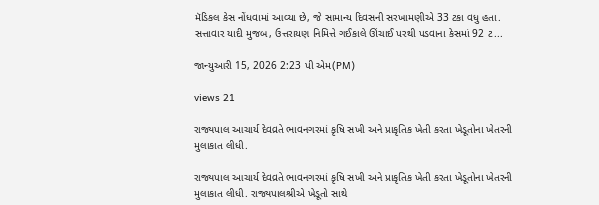મૅડિકલ કેસ નોંધવામાં આવ્યા છે, જે સામાન્ય દિવસની સરખામણીએ 33 ટકા વધુ હતા. સત્તાવાર યાદી મુજબ, ઉત્તરાયણ નિમિત્તે ગઈકાલે ઊંચાઈ પરથી પડવાના કેસમાં 92 ટ...

જાન્યુઆરી 15, 2026 2:23 પી એમ(PM)

views 21

રાજ્યપાલ આચાર્ય દેવવ્રતે ભાવનગરમાં કૃષિ સખી અને પ્રાકૃતિક ખેતી કરતા ખેડૂતોના ખેતરની મુલાકાત લીધી.

રાજ્યપાલ આચાર્ય દેવવ્રતે ભાવનગરમાં કૃષિ સખી અને પ્રાકૃતિક ખેતી કરતા ખેડૂતોના ખેતરની મુલાકાત લીધી. રાજ્યપાલશ્રીએ ખેડૂતો સાથે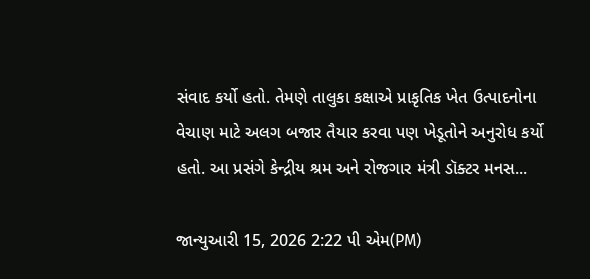સંવાદ કર્યો હતો. તેમણે તાલુકા કક્ષાએ પ્રાકૃતિક ખેત ઉત્પાદનોના વેચાણ માટે અલગ બજાર તૈયાર કરવા પણ ખેડૂતોને અનુરોધ કર્યો હતો. આ પ્રસંગે કેન્દ્રીય શ્રમ અને રોજગાર મંત્રી ડૉક્ટર મનસ...

જાન્યુઆરી 15, 2026 2:22 પી એમ(PM)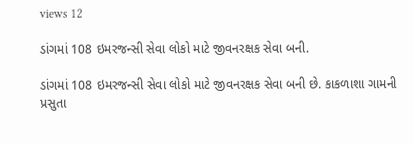views 12

ડાંગમાં 108 ઇમરજન્સી સેવા લોકો માટે જીવનરક્ષક સેવા બની.

ડાંગમાં 108 ઇમરજન્સી સેવા લોકો માટે જીવનરક્ષક સેવા બની છે. કાકળાશા ગામની પ્રસુતા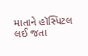માતાને હૉસ્પિટલ લઈ જતા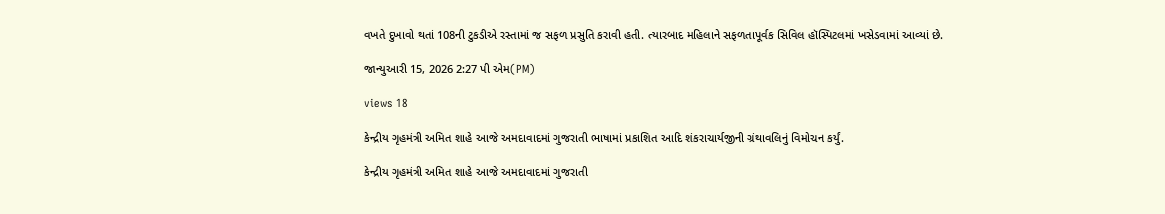વખતે દુખાવો થતાં 108ની ટુકડીએ રસ્તામાં જ સફળ પ્રસુતિ કરાવી હતી. ત્યારબાદ મહિલાને સફળતાપૂર્વક સિવિલ હૉસ્પિટલમાં ખસેડવામાં આવ્યાં છે.

જાન્યુઆરી 15, 2026 2:27 પી એમ(PM)

views 18

કેન્દ્રીય ગૃહમંત્રી અમિત શાહે આજે અમદાવાદમાં ગુજરાતી ભાષામાં પ્રકાશિત આદિ શંકરાચાર્યજીની ગ્રંથાવલિનું વિમોચન કર્યું.

કેન્દ્રીય ગૃહમંત્રી અમિત શાહે આજે અમદાવાદમાં ગુજરાતી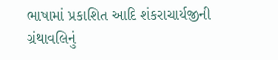ભાષામાં પ્રકાશિત આદિ શંકરાચાર્યજીની ગ્રંથાવલિનું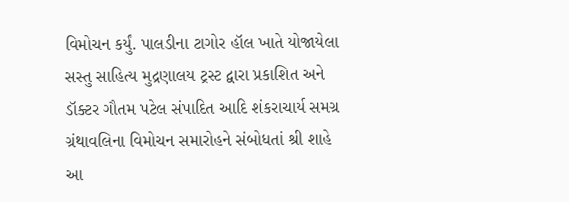વિમોચન કર્યું. પાલડીના ટાગોર હૉલ ખાતે યોજાયેલા સસ્તુ સાહિત્ય મુદ્રણાલય ટ્રસ્ટ દ્વારા પ્રકાશિત અને ડૉક્ટર ગૌતમ પટેલ સંપાદિત આદિ શંકરાચાર્ય સમગ્ર ગ્રંથાવલિના વિમોચન સમારોહને સંબોધતાં શ્રી શાહે આ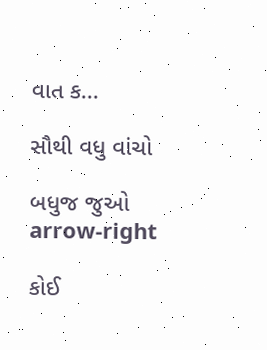વાત ક...

સૌથી વધુ વાંચો

બધુજ જુઓ arrow-right

કોઈ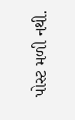પોસ્ટ મળી નથી.